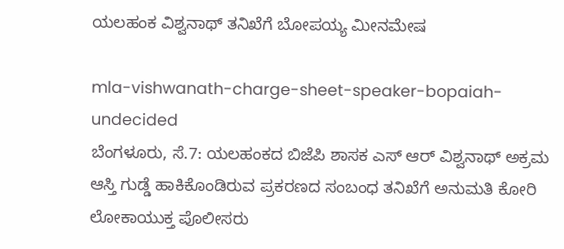ಯಲಹಂಕ ವಿಶ್ವನಾಥ್ ತನಿಖೆಗೆ ಬೋಪಯ್ಯ ಮೀನಮೇಷ

mla-vishwanath-charge-sheet-speaker-bopaiah-undecided
ಬೆಂಗಳೂರು, ಸೆ.7: ಯಲಹಂಕದ ಬಿಜೆಪಿ ಶಾಸಕ ಎಸ್ ಆರ್ ವಿಶ್ವನಾಥ್‌ ಅಕ್ರಮ ಆಸ್ತಿ ಗುಡ್ಡೆ ಹಾಕಿಕೊಂಡಿರುವ ಪ್ರಕರಣದ ಸಂಬಂಧ ತನಿಖೆಗೆ ಅನುಮತಿ ಕೋರಿ ಲೋಕಾಯುಕ್ತ ಪೊಲೀಸರು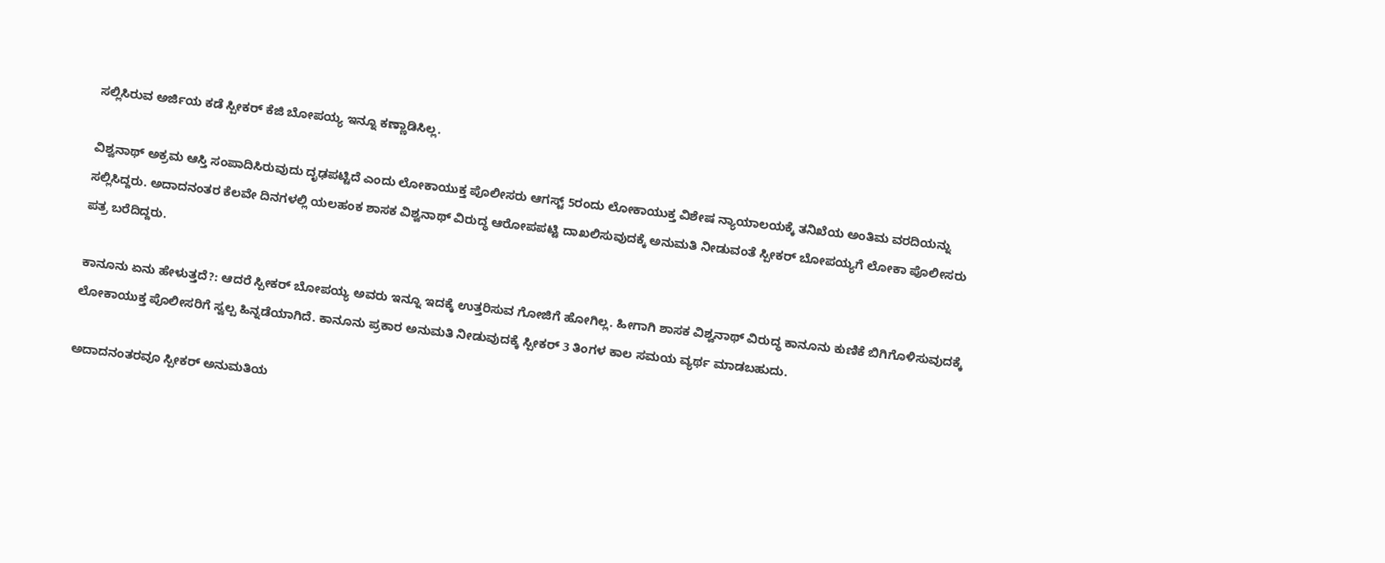ಸಲ್ಲಿಸಿರುವ ಅರ್ಜಿಯ ಕಡೆ ಸ್ಪೀಕರ್ ಕೆಜಿ ಬೋಪಯ್ಯ ಇನ್ನೂ ಕಣ್ಣಾಡಿಸಿಲ್ಲ.

ವಿಶ್ವನಾಥ್ ಅಕ್ರಮ ಆಸ್ತಿ ಸಂಪಾದಿಸಿರುವುದು ದೃಢಪಟ್ಟಿದೆ ಎಂದು ಲೋಕಾಯುಕ್ತ ಪೊಲೀಸರು ಆಗಸ್ಟ್ 5ರಂದು ಲೋಕಾಯುಕ್ತ ವಿಶೇಷ ನ್ಯಾಯಾಲಯಕ್ಕೆ ತನಿಖೆಯ ಅಂತಿಮ ವರದಿಯನ್ನು ಸಲ್ಲಿಸಿದ್ದರು. ಅದಾದನಂತರ ಕೆಲವೇ ದಿನಗಳಲ್ಲಿ ಯಲಹಂಕ ಶಾಸಕ ವಿಶ್ವನಾಥ್ ವಿರುದ್ಧ ಆರೋಪಪಟ್ಟಿ ದಾಖಲಿಸುವುದಕ್ಕೆ ಅನುಮತಿ ನೀಡುವಂತೆ ಸ್ಪೀಕರ್ ಬೋಪಯ್ಯಗೆ ಲೋಕಾ ಪೊಲೀಸರು ಪತ್ರ ಬರೆದಿದ್ದರು.

ಕಾನೂನು ಏನು ಹೇಳುತ್ತದೆ?: ಆದರೆ ಸ್ಪೀಕರ್ ಬೋಪಯ್ಯ ಅವರು ಇನ್ನೂ ಇದಕ್ಕೆ ಉತ್ತರಿಸುವ ಗೋಜಿಗೆ ಹೋಗಿಲ್ಲ. ಹೀಗಾಗಿ ಶಾಸಕ ವಿಶ್ವನಾಥ್ ವಿರುದ್ಧ ಕಾನೂನು ಕುಣಿಕೆ ಬಿಗಿಗೊಳಿಸುವುದಕ್ಕೆ ಲೋಕಾಯುಕ್ತ ಪೊಲೀಸರಿಗೆ ಸ್ವಲ್ಪ ಹಿನ್ನಡೆಯಾಗಿದೆ. ಕಾನೂನು ಪ್ರಕಾರ ಅನುಮತಿ ನೀಡುವುದಕ್ಕೆ ಸ್ಪೀಕರ್ 3 ತಿಂಗಳ ಕಾಲ ಸಮಯ ವ್ಯರ್ಥ ಮಾಡಬಹುದು.

ಅದಾದನಂತರವೂ ಸ್ಪೀಕರ್ ಅನುಮತಿಯ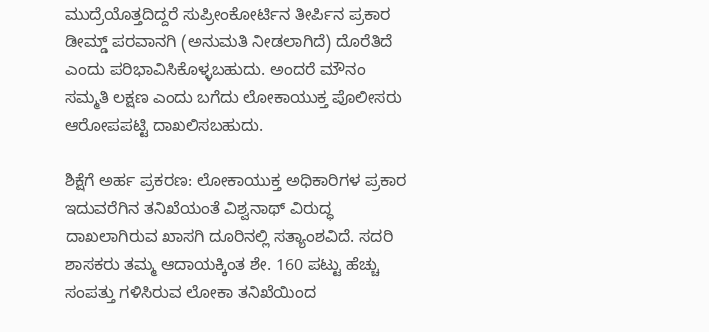ಮುದ್ರೆಯೊತ್ತದಿದ್ದರೆ ಸುಪ್ರೀಂಕೋರ್ಟಿನ ತೀರ್ಪಿನ ಪ್ರಕಾರ ಡೀಮ್ಡ್ ಪರವಾನಗಿ (ಅನುಮತಿ ನೀಡಲಾಗಿದೆ) ದೊರೆತಿದೆ ಎಂದು ಪರಿಭಾವಿಸಿಕೊಳ್ಳಬಹುದು. ಅಂದರೆ ಮೌನಂ ಸಮ್ಮತಿ ಲಕ್ಷಣ ಎಂದು ಬಗೆದು ಲೋಕಾಯುಕ್ತ ಪೊಲೀಸರು ಆರೋಪಪಟ್ಟಿ ದಾಖಲಿಸಬಹುದು.

ಶಿಕ್ಷೆಗೆ ಅರ್ಹ ಪ್ರಕರಣ: ಲೋಕಾಯುಕ್ತ ಅಧಿಕಾರಿಗಳ ಪ್ರಕಾರ ಇದುವರೆಗಿನ ತನಿಖೆಯಂತೆ ವಿಶ್ವನಾಥ್ ವಿರುದ್ಧ ದಾಖಲಾಗಿರುವ ಖಾಸಗಿ ದೂರಿನಲ್ಲಿ ಸತ್ಯಾಂಶವಿದೆ. ಸದರಿ ಶಾಸಕರು ತಮ್ಮ ಆದಾಯಕ್ಕಿಂತ ಶೇ. 160 ಪಟ್ಟು ಹೆಚ್ಚು ಸಂಪತ್ತು ಗಳಿಸಿರುವ ಲೋಕಾ ತನಿಖೆಯಿಂದ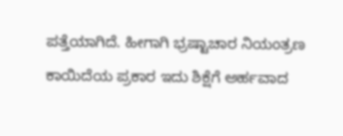ಪತ್ತೆಯಾಗಿದೆ. ಹೀಗಾಗಿ ಭ್ರಷ್ಟಾಚಾರ ನಿಯಂತ್ರಣ ಕಾಯಿದೆಯ ಪ್ರಕಾರ ಇದು ಶಿಕ್ಷೆಗೆ ಅರ್ಹವಾದ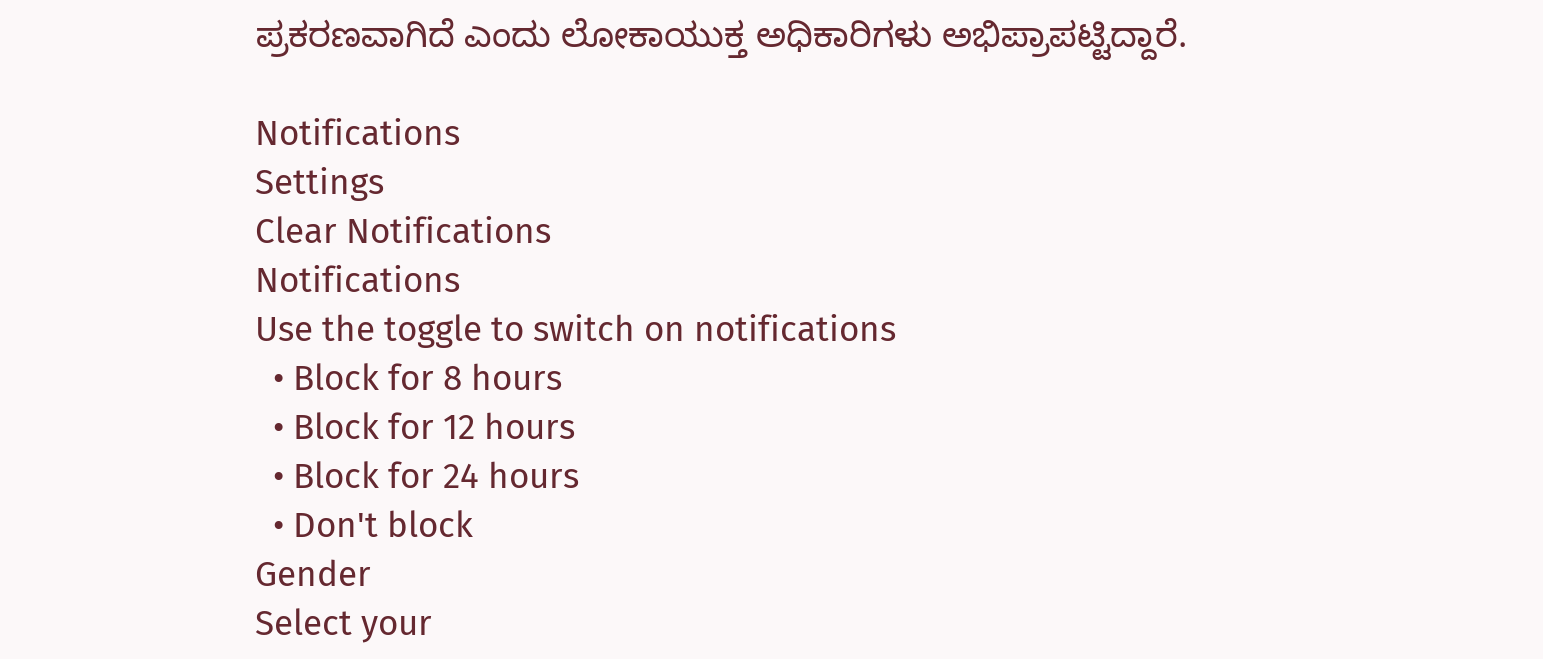ಪ್ರಕರಣವಾಗಿದೆ ಎಂದು ಲೋಕಾಯುಕ್ತ ಅಧಿಕಾರಿಗಳು ಅಭಿಪ್ರಾಪಟ್ಟಿದ್ದಾರೆ.

Notifications
Settings
Clear Notifications
Notifications
Use the toggle to switch on notifications
  • Block for 8 hours
  • Block for 12 hours
  • Block for 24 hours
  • Don't block
Gender
Select your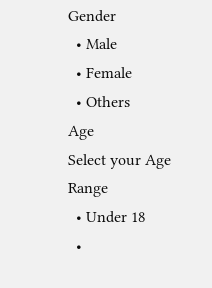Gender
  • Male
  • Female
  • Others
Age
Select your Age Range
  • Under 18
  •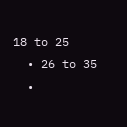18 to 25
  • 26 to 35
  •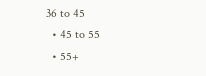36 to 45
  • 45 to 55
  • 55+